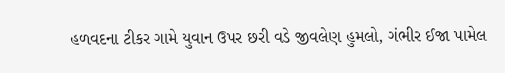હળવદના ટીકર ગામે યુવાન ઉપર છરી વડે જીવલેણ હુમલો, ગંભીર ઈજા પામેલ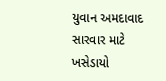યુવાન અમદાવાદ સારવાર માટે ખસેડાયો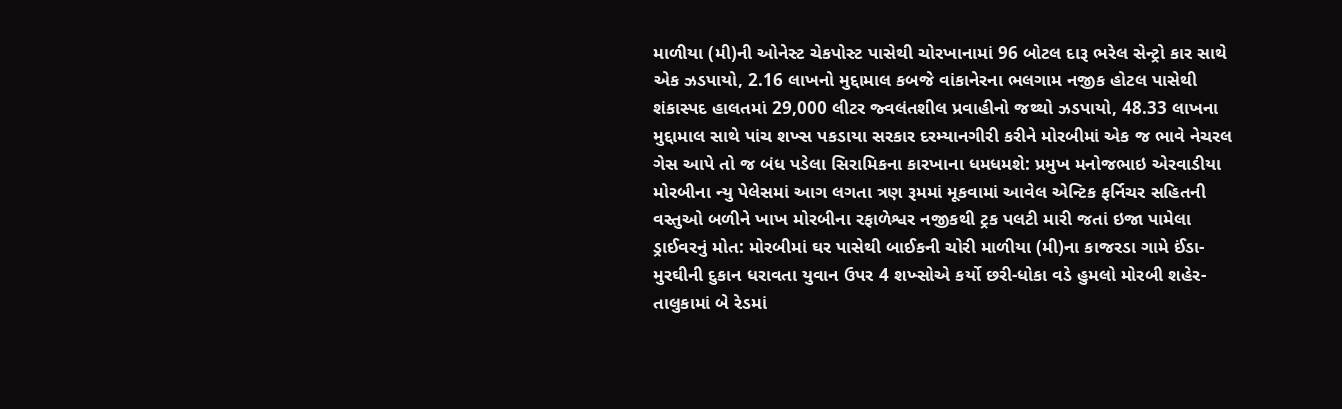માળીયા (મી)ની ઓનેસ્ટ ચેકપોસ્ટ પાસેથી ચોરખાનામાં 96 બોટલ દારૂ ભરેલ સેન્ટ્રો કાર સાથે એક ઝડપાયો, 2.16 લાખનો મુદ્દામાલ કબજે વાંકાનેરના ભલગામ નજીક હોટલ પાસેથી શંકાસ્પદ હાલતમાં 29,000 લીટર જ્વલંતશીલ પ્રવાહીનો જથ્થો ઝડપાયો, 48.33 લાખના મુદ્દામાલ સાથે પાંચ શખ્સ પકડાયા સરકાર દરમ્યાનગીરી કરીને મોરબીમાં એક જ ભાવે નેચરલ ગેસ આપે તો જ બંધ પડેલા સિરામિકના કારખાના ધમધમશે: પ્રમુખ મનોજભાઇ એરવાડીયા મોરબીના ન્યુ પેલેસમાં આગ લગતા ત્રણ રૂમમાં મૂકવામાં આવેલ એન્ટિક ફર્નિચર સહિતની વસ્તુઓ બળીને ખાખ મોરબીના રફાળેશ્વર નજીકથી ટ્રક પલટી મારી જતાં ઇજા પામેલા ડ્રાઈવરનું મોત: મોરબીમાં ઘર પાસેથી બાઈકની ચોરી માળીયા (મી)ના કાજરડા ગામે ઈંડા-મુરઘીની દુકાન ધરાવતા યુવાન ઉપર 4 શખ્સોએ કર્યો છરી-ધોકા વડે હુમલો મોરબી શહેર-તાલુકામાં બે રેડમાં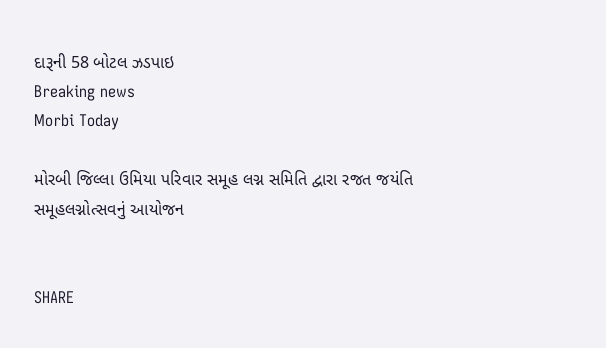દારૂની 58 બોટલ ઝડપાઇ
Breaking news
Morbi Today

મોરબી જિલ્લા ઉમિયા પરિવાર સમૂહ લગ્ન સમિતિ દ્વારા રજત જયંતિ સમૂહલગ્નોત્સવનું આયોજન


SHARE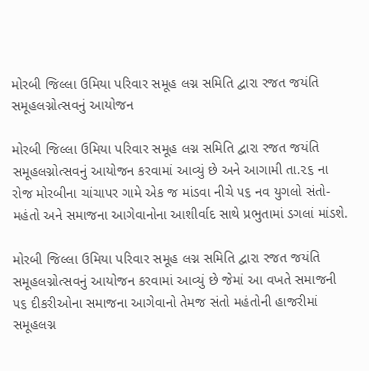મોરબી જિલ્લા ઉમિયા પરિવાર સમૂહ લગ્ન સમિતિ દ્વારા રજત જયંતિ સમૂહલગ્નોત્સવનું આયોજન

મોરબી જિલ્લા ઉમિયા પરિવાર સમૂહ લગ્ન સમિતિ દ્વારા રજત જયંતિ સમૂહલગ્નોત્સવનું આયોજન કરવામાં આવ્યું છે અને આગામી તા.૨૬ ના રોજ મોરબીના ચાંચાપર ગામે એક જ માંડવા નીચે ૫૬ નવ યુગલો સંતો-મહંતો અને સમાજના આગેવાનોના આશીર્વાદ સાથે પ્રભુતામાં ડગલાં માંડશે.

મોરબી જિલ્લા ઉમિયા પરિવાર સમૂહ લગ્ન સમિતિ દ્વારા રજત જયંતિ સમૂહલગ્નોત્સવનું આયોજન કરવામાં આવ્યું છે જેમાં આ વખતે સમાજની ૫૬ દીકરીઓના સમાજના આગેવાનો તેમજ સંતો મહંતોની હાજરીમાં સમૂહલગ્ન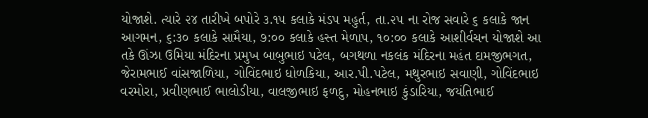યોજાશે. ત્યારે ૨૪ તારીખે બપોરે ૩.૧૫ કલાકે મંડપ મહુર્ત, તા.૨૫ ના રોજ સવારે ૬ કલાકે જાન આગમન, ૬:૩૦ કલાકે સામૈયા, ૭:૦૦ કલાકે હસ્ત મેળાપ, ૧૦:૦૦ કલાકે આશીર્વચન યોજાશે આ તકે ઊંઝા ઉમિયા મંદિરના પ્રમુખ બાબુભાઇ પટેલ, બગથળા નકલંક મંદિરના મહંત દામજીભગત, જેરામભાઈ વાંસજાળિયા, ગોવિંદભાઇ ધોળકિયા, આર.પી.પટેલ, મથુરભાઇ સવાણી, ગોવિંદભાઇ વરમોરા, પ્રવીણભાઈ ભાલોડીયા, વાલજીભાઇ ફળદુ, મોહનભાઇ કુંડારિયા, જયંતિભાઈ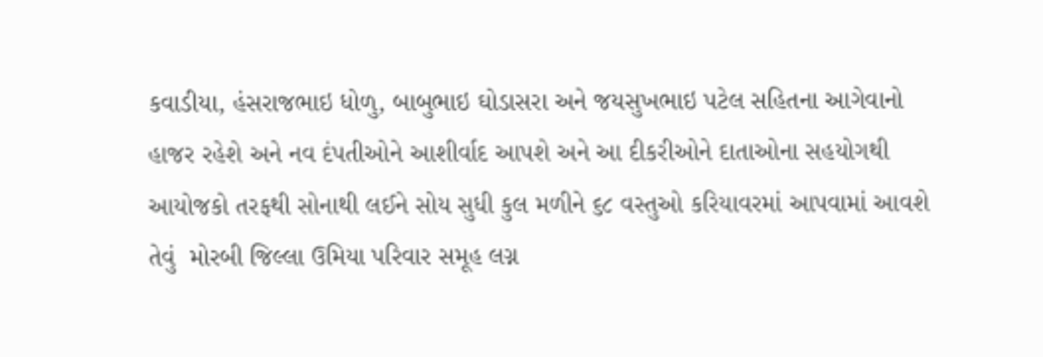કવાડીયા, હંસરાજભાઇ ધોળુ, બાબુભાઇ ઘોડાસરા અને જયસુખભાઇ પટેલ સહિતના આગેવાનો હાજર રહેશે અને નવ દંપતીઓને આશીર્વાદ આપશે અને આ દીકરીઓને દાતાઓના સહયોગથી આયોજકો તરફથી સોનાથી લઈને સોય સુધી કુલ મળીને ૬૮ વસ્તુઓ કરિયાવરમાં આપવામાં આવશે તેવું  મોરબી જિલ્લા ઉમિયા પરિવાર સમૂહ લગ્ન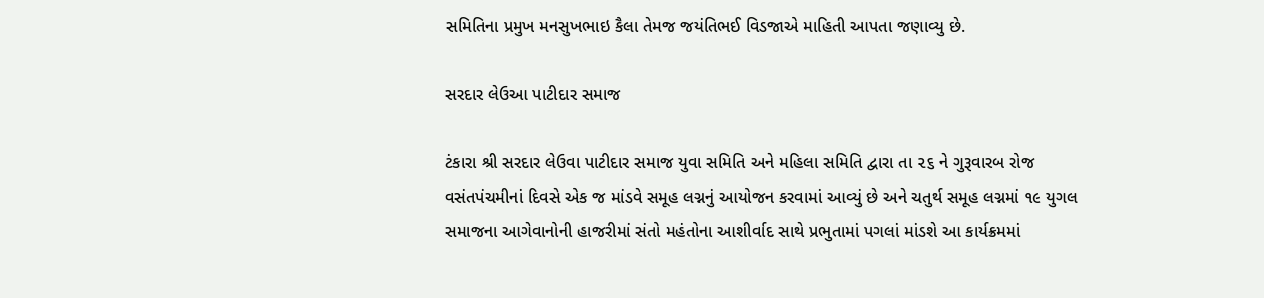સમિતિના પ્રમુખ મનસુખભાઇ કૈલા તેમજ જયંતિભઈ વિડજાએ માહિતી આપતા જણાવ્યુ છે.

સરદાર લેઉઆ પાટીદાર સમાજ

ટંકારા શ્રી સરદાર લેઉવા પાટીદાર સમાજ યુવા સમિતિ અને મહિલા સમિતિ દ્વારા તા ૨૬ ને ગુરૂવારબ રોજ વસંતપંચમીનાં દિવસે એક જ માંડવે સમૂહ લગ્નનું આયોજન કરવામાં આવ્યું છે અને ચતુર્થ સમૂહ લગ્નમાં ૧૯ યુગલ સમાજના આગેવાનોની હાજરીમાં સંતો મહંતોના આશીર્વાદ સાથે પ્રભુતામાં પગલાં માંડશે આ કાર્યક્રમમાં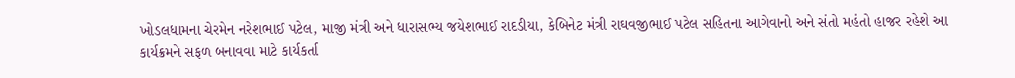ખોડલધામના ચેરમેન નરેશભાઈ પટેલ, માજી મંત્રી અને ધારાસભ્ય જયેશભાઈ રાદડીયા, કેબિનેટ મંત્રી રાઘવજીભાઈ પટેલ સહિતના આગેવાનો અને સંતો મહંતો હાજર રહેશે આ કાર્યક્રમને સફળ બનાવવા માટે કાર્યકર્તા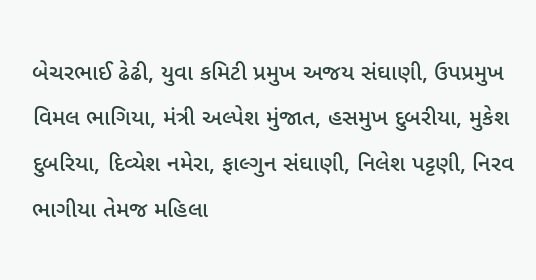બેચરભાઈ ઢેઢી, યુવા કમિટી પ્રમુખ અજય સંઘાણી, ઉપપ્રમુખ વિમલ ભાગિયા, મંત્રી અલ્પેશ મુંજાત, હસમુખ દુબરીયા, મુકેશ દુબરિયા, દિવ્યેશ નમેરા, ફાલ્ગુન સંઘાણી, નિલેશ પટ્ટણી, નિરવ ભાગીયા તેમજ મહિલા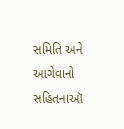સમિતિ અને આગેવાનો સહિતનાઑ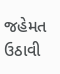જહેમત ઉઠાવી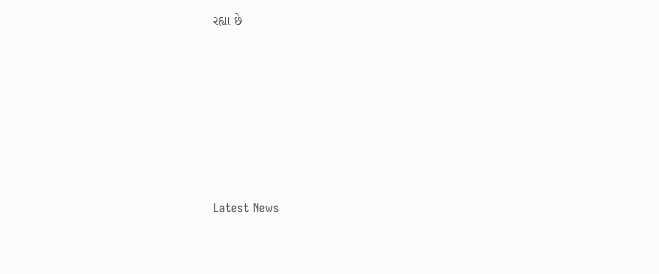રહ્યા છે






Latest News